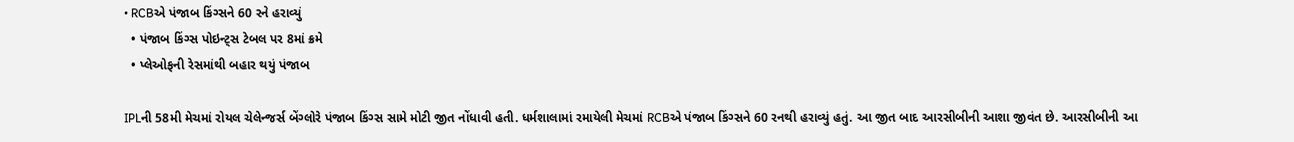• RCBએ પંજાબ કિંગ્સને 60 રને હરાવ્યું
  • પંજાબ કિંગ્સ પોઇન્ટ્સ ટેબલ પર 8માં ક્રમે
  • પ્લેઓફની રેસમાંથી બહાર થયું પંજાબ

IPLની 58મી મેચમાં રોયલ ચેલેન્જર્સ બેંગ્લોરે પંજાબ કિંગ્સ સામે મોટી જીત નોંધાવી હતી. ધર્મશાલામાં રમાયેલી મેચમાં RCBએ પંજાબ કિંગ્સને 60 રનથી હરાવ્યું હતું. આ જીત બાદ આરસીબીની આશા જીવંત છે. આરસીબીની આ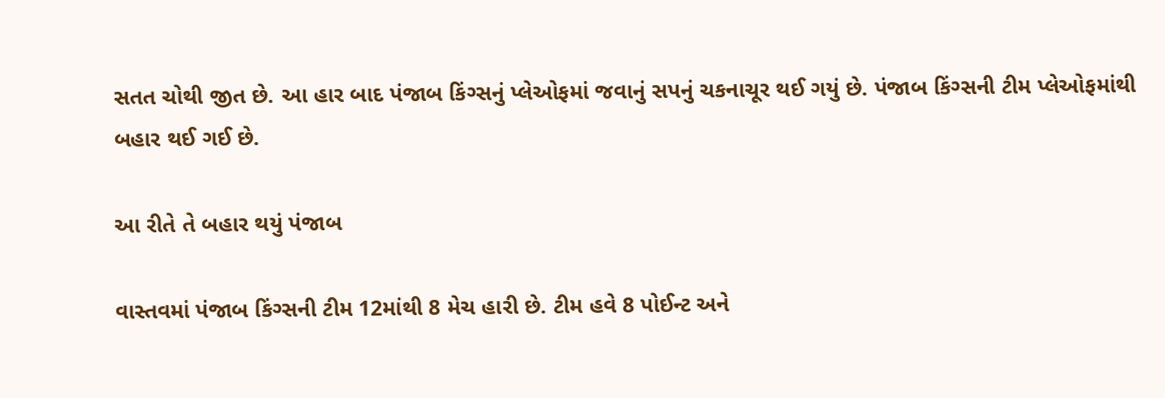સતત ચોથી જીત છે. આ હાર બાદ પંજાબ કિંગ્સનું પ્લેઓફમાં જવાનું સપનું ચકનાચૂર થઈ ગયું છે. પંજાબ કિંગ્સની ટીમ પ્લેઓફમાંથી બહાર થઈ ગઈ છે.

આ રીતે તે બહાર થયું પંજાબ

વાસ્તવમાં પંજાબ કિંગ્સની ટીમ 12માંથી 8 મેચ હારી છે. ટીમ હવે 8 પોઈન્ટ અને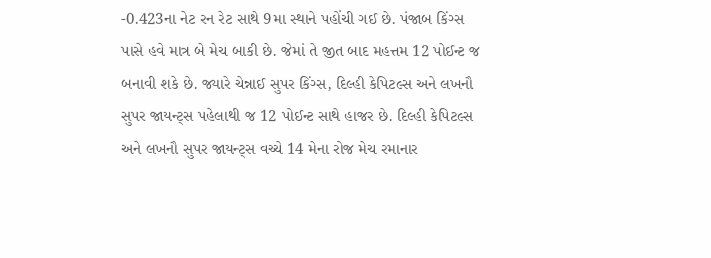-0.423ના નેટ રન રેટ સાથે 9મા સ્થાને પહોંચી ગઈ છે. પંજાબ કિંગ્સ પાસે હવે માત્ર બે મેચ બાકી છે. જેમાં તે જીત બાદ મહત્તમ 12 પોઈન્ટ જ બનાવી શકે છે. જ્યારે ચેન્નાઈ સુપર કિંગ્સ, દિલ્હી કેપિટલ્સ અને લખનૌ સુપર જાયન્ટ્સ પહેલાથી જ 12 પોઈન્ટ સાથે હાજર છે. દિલ્હી કેપિટલ્સ અને લખનૌ સુપર જાયન્ટ્સ વચ્ચે 14 મેના રોજ મેચ રમાનાર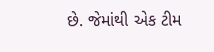છે. જેમાંથી એક ટીમ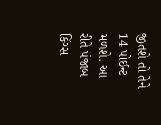જીતશે તો તેને 14 પોઈન્ટ મળશે. આ રીતે પંજાબ કિંગ્સ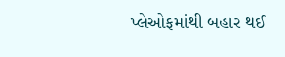પ્લેઓફમાંથી બહાર થઈ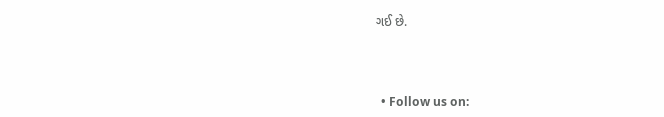ગઈ છે.



  • Follow us on: